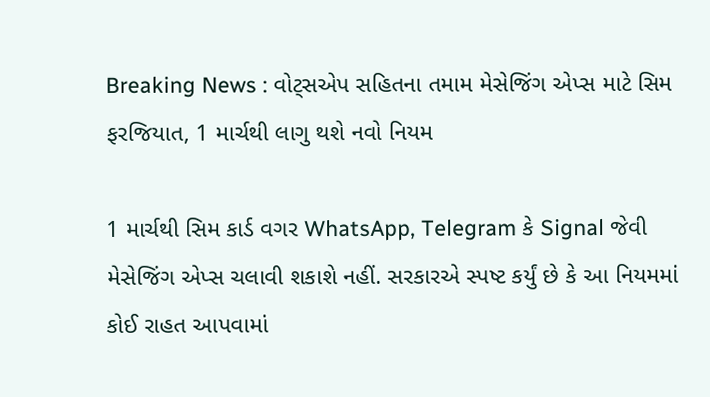Breaking News : વોટ્સએપ સહિતના તમામ મેસેજિંગ એપ્સ માટે સિમ ફરજિયાત, 1 માર્ચથી લાગુ થશે નવો નિયમ

1 માર્ચથી સિમ કાર્ડ વગર WhatsApp, Telegram કે Signal જેવી મેસેજિંગ એપ્સ ચલાવી શકાશે નહીં. સરકારએ સ્પષ્ટ કર્યું છે કે આ નિયમમાં કોઈ રાહત આપવામાં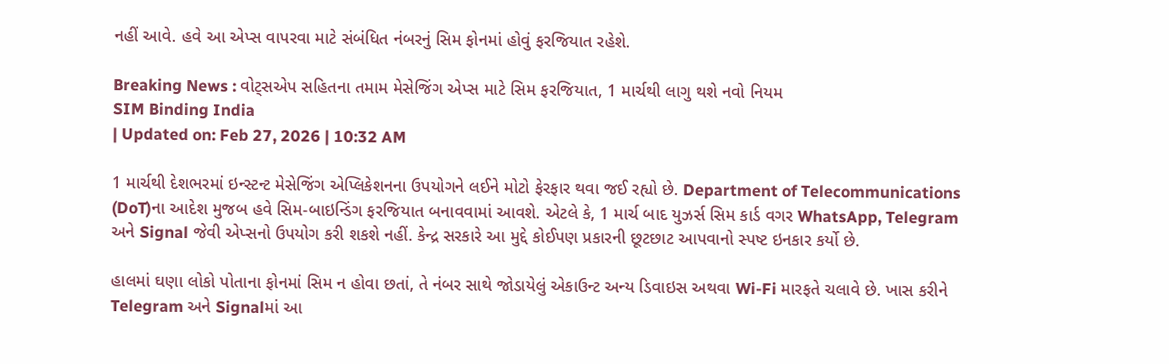નહીં આવે. હવે આ એપ્સ વાપરવા માટે સંબંધિત નંબરનું સિમ ફોનમાં હોવું ફરજિયાત રહેશે.

Breaking News : વોટ્સએપ સહિતના તમામ મેસેજિંગ એપ્સ માટે સિમ ફરજિયાત, 1 માર્ચથી લાગુ થશે નવો નિયમ
SIM Binding India
| Updated on: Feb 27, 2026 | 10:32 AM

1 માર્ચથી દેશભરમાં ઇન્સ્ટન્ટ મેસેજિંગ એપ્લિકેશનના ઉપયોગને લઈને મોટો ફેરફાર થવા જઈ રહ્યો છે. Department of Telecommunications (DoT)ના આદેશ મુજબ હવે સિમ-બાઇન્ડિંગ ફરજિયાત બનાવવામાં આવશે. એટલે કે, 1 માર્ચ બાદ યુઝર્સ સિમ કાર્ડ વગર WhatsApp, Telegram અને Signal જેવી એપ્સનો ઉપયોગ કરી શકશે નહીં. કેન્દ્ર સરકારે આ મુદ્દે કોઈપણ પ્રકારની છૂટછાટ આપવાનો સ્પષ્ટ ઇનકાર કર્યો છે.

હાલમાં ઘણા લોકો પોતાના ફોનમાં સિમ ન હોવા છતાં, તે નંબર સાથે જોડાયેલું એકાઉન્ટ અન્ય ડિવાઇસ અથવા Wi-Fi મારફતે ચલાવે છે. ખાસ કરીને Telegram અને Signalમાં આ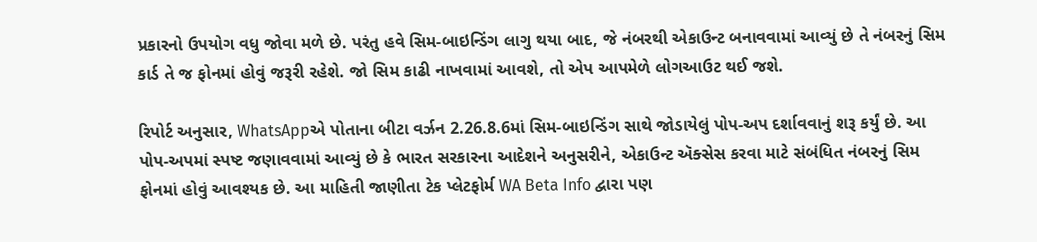પ્રકારનો ઉપયોગ વધુ જોવા મળે છે. પરંતુ હવે સિમ-બાઇન્ડિંગ લાગુ થયા બાદ, જે નંબરથી એકાઉન્ટ બનાવવામાં આવ્યું છે તે નંબરનું સિમ કાર્ડ તે જ ફોનમાં હોવું જરૂરી રહેશે. જો સિમ કાઢી નાખવામાં આવશે, તો એપ આપમેળે લોગઆઉટ થઈ જશે.

રિપોર્ટ અનુસાર, WhatsAppએ પોતાના બીટા વર્ઝન 2.26.8.6માં સિમ-બાઇન્ડિંગ સાથે જોડાયેલું પોપ-અપ દર્શાવવાનું શરૂ કર્યું છે. આ પોપ-અપમાં સ્પષ્ટ જણાવવામાં આવ્યું છે કે ભારત સરકારના આદેશને અનુસરીને, એકાઉન્ટ ઍક્સેસ કરવા માટે સંબંધિત નંબરનું સિમ ફોનમાં હોવું આવશ્યક છે. આ માહિતી જાણીતા ટેક પ્લેટફોર્મ WA Beta Info દ્વારા પણ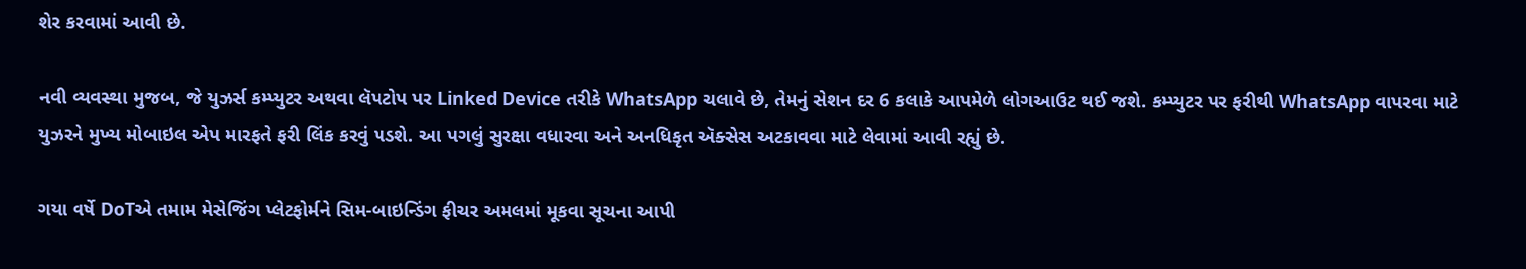શેર કરવામાં આવી છે.

નવી વ્યવસ્થા મુજબ, જે યુઝર્સ કમ્પ્યુટર અથવા લૅપટોપ પર Linked Device તરીકે WhatsApp ચલાવે છે, તેમનું સેશન દર 6 કલાકે આપમેળે લોગઆઉટ થઈ જશે. કમ્પ્યુટર પર ફરીથી WhatsApp વાપરવા માટે યુઝરને મુખ્ય મોબાઇલ એપ મારફતે ફરી લિંક કરવું પડશે. આ પગલું સુરક્ષા વધારવા અને અનધિકૃત ઍક્સેસ અટકાવવા માટે લેવામાં આવી રહ્યું છે.

ગયા વર્ષે DoTએ તમામ મેસેજિંગ પ્લેટફોર્મને સિમ-બાઇન્ડિંગ ફીચર અમલમાં મૂકવા સૂચના આપી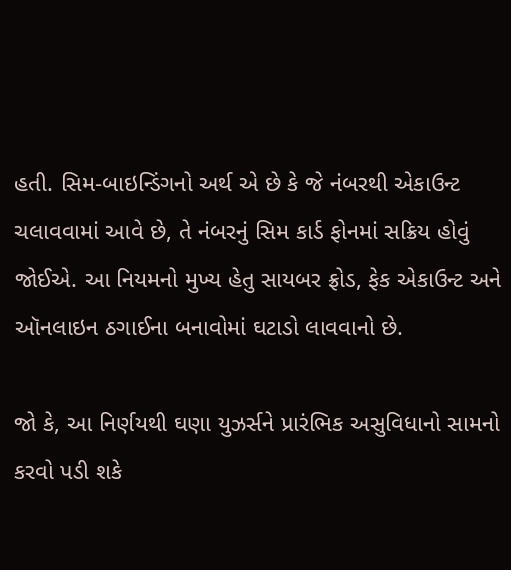હતી. સિમ-બાઇન્ડિંગનો અર્થ એ છે કે જે નંબરથી એકાઉન્ટ ચલાવવામાં આવે છે, તે નંબરનું સિમ કાર્ડ ફોનમાં સક્રિય હોવું જોઈએ. આ નિયમનો મુખ્ય હેતુ સાયબર ફ્રોડ, ફેક એકાઉન્ટ અને ઑનલાઇન ઠગાઈના બનાવોમાં ઘટાડો લાવવાનો છે.

જો કે, આ નિર્ણયથી ઘણા યુઝર્સને પ્રારંભિક અસુવિધાનો સામનો કરવો પડી શકે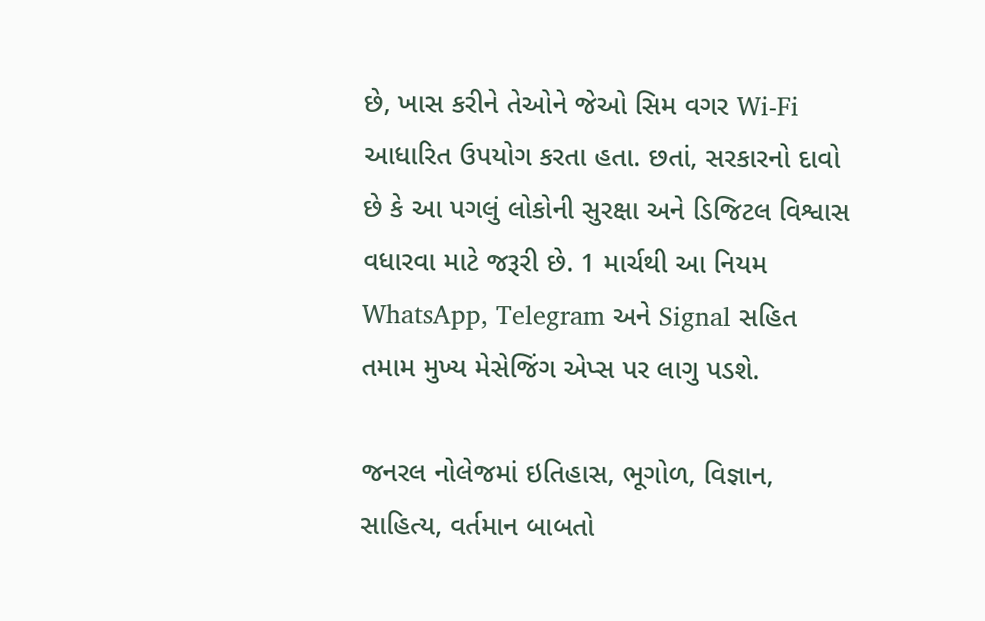છે, ખાસ કરીને તેઓને જેઓ સિમ વગર Wi-Fi આધારિત ઉપયોગ કરતા હતા. છતાં, સરકારનો દાવો છે કે આ પગલું લોકોની સુરક્ષા અને ડિજિટલ વિશ્વાસ વધારવા માટે જરૂરી છે. 1 માર્ચથી આ નિયમ WhatsApp, Telegram અને Signal સહિત તમામ મુખ્ય મેસેજિંગ એપ્સ પર લાગુ પડશે.

જનરલ નોલેજમાં ઇતિહાસ, ભૂગોળ, વિજ્ઞાન, સાહિત્ય, વર્તમાન બાબતો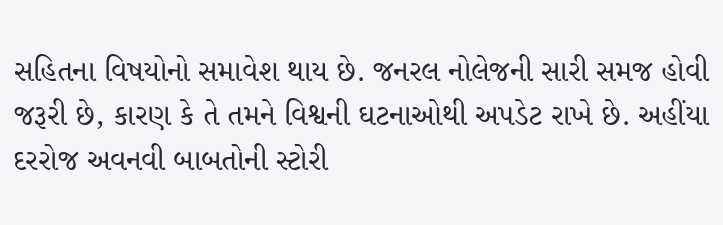સહિતના વિષયોનો સમાવેશ થાય છે. જનરલ નોલેજની સારી સમજ હોવી જરૂરી છે, કારણ કે તે તમને વિશ્વની ઘટનાઓથી અપડેટ રાખે છે. અહીંયા દરરોજ અવનવી બાબતોની સ્ટોરી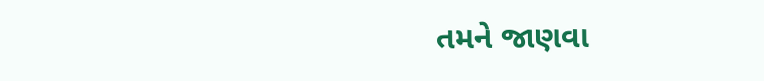તમને જાણવા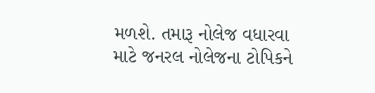મળશે. તમારૂ નોલેજ વધારવા માટે જનરલ નોલેજના ટોપિકને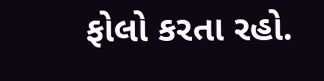ફોલો કરતા રહો.